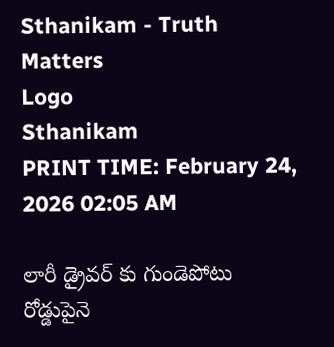Sthanikam - Truth Matters
Logo
Sthanikam
PRINT TIME: February 24, 2026 02:05 AM

లారీ డ్రైవర్ కు గుండెపోటు రోడ్డుపైనె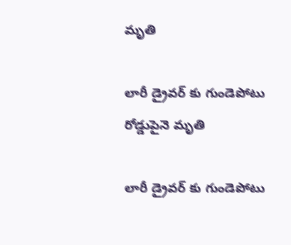మృతి

లారీ డ్రైవర్ కు గుండెపోటు రోడ్డుపైనె మృతి

లారీ డ్రైవర్ కు గుండెపోటు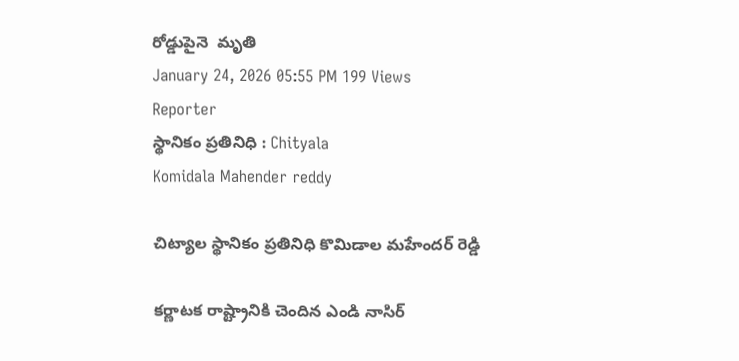రోడ్డుపైనె  మృతి
January 24, 2026 05:55 PM 199 Views
Reporter
స్థానికం ప్రతినిధి : Chityala
Komidala Mahender reddy

చిట్యాల స్థానికం ప్రతినిధి కొమిడాల మహేందర్ రెడ్డి

కర్ణాటక రాష్ట్రానికి చెందిన ఎండి నాసిర్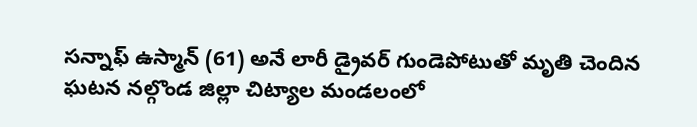సన్నాఫ్ ఉస్మాన్ (61) అనే లారీ డ్రైవర్ గుండెపోటుతో మృతి చెందిన ఘటన నల్గొండ జిల్లా చిట్యాల మండలంలో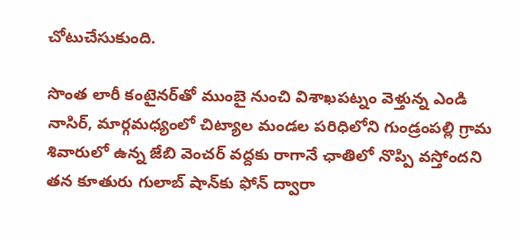చోటుచేసుకుంది.

సొంత లారీ కంటైనర్‌తో ముంబై నుంచి విశాఖపట్నం వెళ్తున్న ఎండి నాసిర్, మార్గమధ్యంలో చిట్యాల మండల పరిధిలోని గుండ్రంపల్లి గ్రామ శివారులో ఉన్న జేబి వెంచర్ వద్దకు రాగానే ఛాతిలో నొప్పి వస్తోందని తన కూతురు గులాబ్ షాన్‌కు ఫోన్ ద్వారా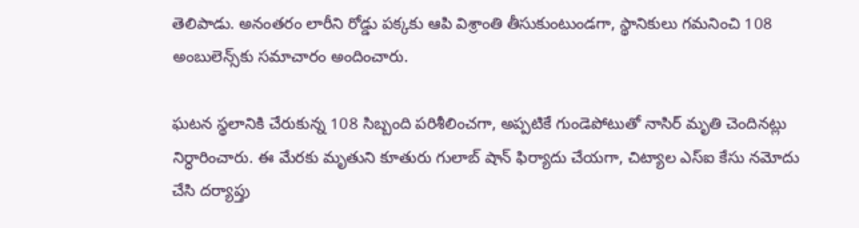తెలిపాడు. అనంతరం లారీని రోడ్డు పక్కకు ఆపి విశ్రాంతి తీసుకుంటుండగా, స్థానికులు గమనించి 108 అంబులెన్స్‌కు సమాచారం అందించారు.

ఘటన స్థలానికి చేరుకున్న 108 సిబ్బంది పరిశీలించగా, అప్పటికే గుండెపోటుతో నాసిర్ మృతి చెందినట్లు నిర్ధారించారు. ఈ మేరకు మృతుని కూతురు గులాబ్ షాన్ ఫిర్యాదు చేయగా, చిట్యాల ఎస్‌ఐ కేసు నమోదు చేసి దర్యాప్తు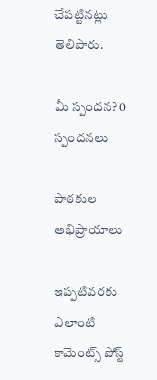చేపట్టినట్లు తెలిపారు.

మీ స్పందన? 0 స్పందనలు

పాఠకుల అభిప్రాయాలు

ఇప్పటివరకు ఎలాంటి కామెంట్స్ పోస్ట్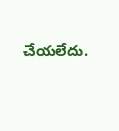చేయలేదు.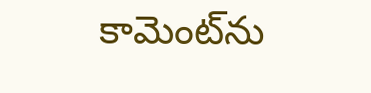కామెంట్‌ను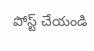పోస్ట్ చేయండి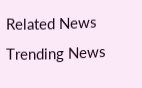Related News
Trending News